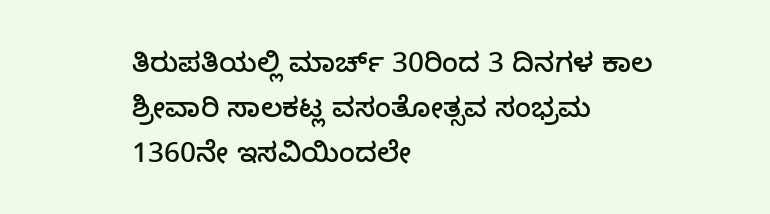ತಿರುಪತಿಯಲ್ಲಿ ಮಾರ್ಚ್ 30ರಿಂದ 3 ದಿನಗಳ ಕಾಲ ಶ್ರೀವಾರಿ ಸಾಲಕಟ್ಲ ವಸಂತೋತ್ಸವ ಸಂಭ್ರಮ
1360ನೇ ಇಸವಿಯಿಂದಲೇ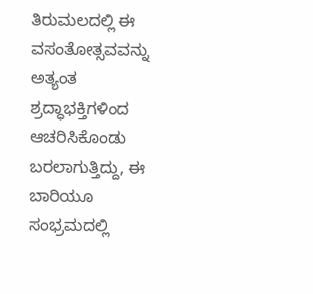ತಿರುಮಲದಲ್ಲಿ ಈ ವಸಂತೋತ್ಸವವನ್ನು ಅತ್ಯಂತ ಶ್ರದ್ಧಾಭಕ್ತಿಗಳಿಂದ ಆಚರಿಸಿಕೊಂಡು ಬರಲಾಗುತ್ತಿದ್ದು, ಈ ಬಾರಿಯೂ ಸಂಭ್ರಮದಲ್ಲಿ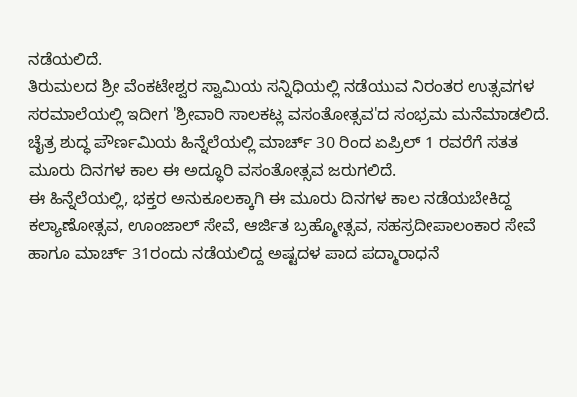ನಡೆಯಲಿದೆ.
ತಿರುಮಲದ ಶ್ರೀ ವೆಂಕಟೇಶ್ವರ ಸ್ವಾಮಿಯ ಸನ್ನಿಧಿಯಲ್ಲಿ ನಡೆಯುವ ನಿರಂತರ ಉತ್ಸವಗಳ ಸರಮಾಲೆಯಲ್ಲಿ ಇದೀಗ 'ಶ್ರೀವಾರಿ ಸಾಲಕಟ್ಲ ವಸಂತೋತ್ಸವ'ದ ಸಂಭ್ರಮ ಮನೆಮಾಡಲಿದೆ. ಚೈತ್ರ ಶುದ್ಧ ಪೌರ್ಣಮಿಯ ಹಿನ್ನೆಲೆಯಲ್ಲಿ ಮಾರ್ಚ್ 30 ರಿಂದ ಏಪ್ರಿಲ್ 1 ರವರೆಗೆ ಸತತ ಮೂರು ದಿನಗಳ ಕಾಲ ಈ ಅದ್ಧೂರಿ ವಸಂತೋತ್ಸವ ಜರುಗಲಿದೆ.
ಈ ಹಿನ್ನೆಲೆಯಲ್ಲಿ, ಭಕ್ತರ ಅನುಕೂಲಕ್ಕಾಗಿ ಈ ಮೂರು ದಿನಗಳ ಕಾಲ ನಡೆಯಬೇಕಿದ್ದ ಕಲ್ಯಾಣೋತ್ಸವ, ಊಂಜಾಲ್ ಸೇವೆ, ಆರ್ಜಿತ ಬ್ರಹ್ಮೋತ್ಸವ, ಸಹಸ್ರದೀಪಾಲಂಕಾರ ಸೇವೆ ಹಾಗೂ ಮಾರ್ಚ್ 31ರಂದು ನಡೆಯಲಿದ್ದ ಅಷ್ಟದಳ ಪಾದ ಪದ್ಮಾರಾಧನೆ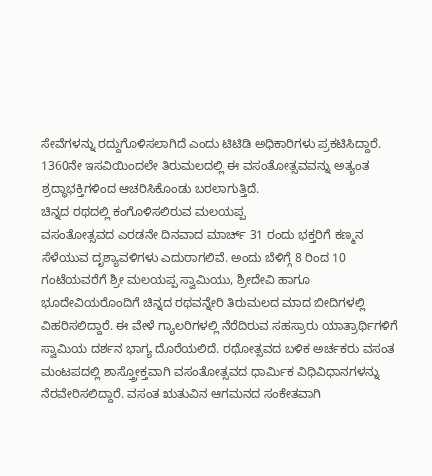ಸೇವೆಗಳನ್ನು ರದ್ದುಗೊಳಿಸಲಾಗಿದೆ ಎಂದು ಟಿಟಿಡಿ ಅಧಿಕಾರಿಗಳು ಪ್ರಕಟಿಸಿದ್ದಾರೆ. 1360ನೇ ಇಸವಿಯಿಂದಲೇ ತಿರುಮಲದಲ್ಲಿ ಈ ವಸಂತೋತ್ಸವವನ್ನು ಅತ್ಯಂತ ಶ್ರದ್ಧಾಭಕ್ತಿಗಳಿಂದ ಆಚರಿಸಿಕೊಂಡು ಬರಲಾಗುತ್ತಿದೆ.
ಚಿನ್ನದ ರಥದಲ್ಲಿ ಕಂಗೊಳಿಸಲಿರುವ ಮಲಯಪ್ಪ
ವಸಂತೋತ್ಸವದ ಎರಡನೇ ದಿನವಾದ ಮಾರ್ಚ್ 31 ರಂದು ಭಕ್ತರಿಗೆ ಕಣ್ಮನ ಸೆಳೆಯುವ ದೃಶ್ಯಾವಳಿಗಳು ಎದುರಾಗಲಿವೆ. ಅಂದು ಬೆಳಿಗ್ಗೆ 8 ರಿಂದ 10 ಗಂಟೆಯವರೆಗೆ ಶ್ರೀ ಮಲಯಪ್ಪ ಸ್ವಾಮಿಯು, ಶ್ರೀದೇವಿ ಹಾಗೂ ಭೂದೇವಿಯರೊಂದಿಗೆ ಚಿನ್ನದ ರಥವನ್ನೇರಿ ತಿರುಮಲದ ಮಾದ ಬೀದಿಗಳಲ್ಲಿ ವಿಹರಿಸಲಿದ್ದಾರೆ. ಈ ವೇಳೆ ಗ್ಯಾಲರಿಗಳಲ್ಲಿ ನೆರೆದಿರುವ ಸಹಸ್ರಾರು ಯಾತ್ರಾರ್ಥಿಗಳಿಗೆ ಸ್ವಾಮಿಯ ದರ್ಶನ ಭಾಗ್ಯ ದೊರೆಯಲಿದೆ. ರಥೋತ್ಸವದ ಬಳಿಕ ಅರ್ಚಕರು ವಸಂತ ಮಂಟಪದಲ್ಲಿ ಶಾಸ್ತ್ರೋಕ್ತವಾಗಿ ವಸಂತೋತ್ಸವದ ಧಾರ್ಮಿಕ ವಿಧಿವಿಧಾನಗಳನ್ನು ನೆರವೇರಿಸಲಿದ್ದಾರೆ. ವಸಂತ ಋತುವಿನ ಆಗಮನದ ಸಂಕೇತವಾಗಿ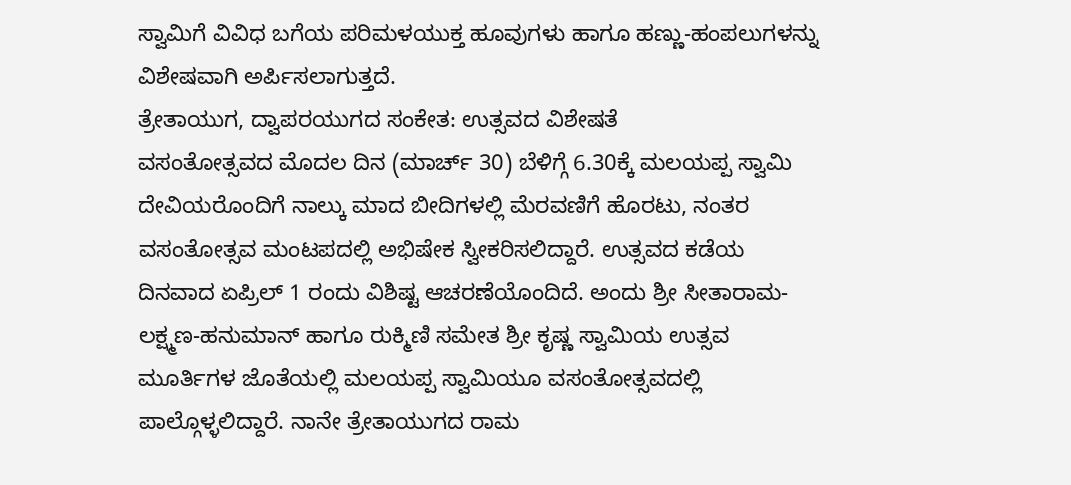ಸ್ವಾಮಿಗೆ ವಿವಿಧ ಬಗೆಯ ಪರಿಮಳಯುಕ್ತ ಹೂವುಗಳು ಹಾಗೂ ಹಣ್ಣು-ಹಂಪಲುಗಳನ್ನು ವಿಶೇಷವಾಗಿ ಅರ್ಪಿಸಲಾಗುತ್ತದೆ.
ತ್ರೇತಾಯುಗ, ದ್ವಾಪರಯುಗದ ಸಂಕೇತ: ಉತ್ಸವದ ವಿಶೇಷತೆ
ವಸಂತೋತ್ಸವದ ಮೊದಲ ದಿನ (ಮಾರ್ಚ್ 30) ಬೆಳಿಗ್ಗೆ 6.30ಕ್ಕೆ ಮಲಯಪ್ಪ ಸ್ವಾಮಿ ದೇವಿಯರೊಂದಿಗೆ ನಾಲ್ಕು ಮಾದ ಬೀದಿಗಳಲ್ಲಿ ಮೆರವಣಿಗೆ ಹೊರಟು, ನಂತರ ವಸಂತೋತ್ಸವ ಮಂಟಪದಲ್ಲಿ ಅಭಿಷೇಕ ಸ್ವೀಕರಿಸಲಿದ್ದಾರೆ. ಉತ್ಸವದ ಕಡೆಯ ದಿನವಾದ ಏಪ್ರಿಲ್ 1 ರಂದು ವಿಶಿಷ್ಟ ಆಚರಣೆಯೊಂದಿದೆ. ಅಂದು ಶ್ರೀ ಸೀತಾರಾಮ-ಲಕ್ಷ್ಮಣ-ಹನುಮಾನ್ ಹಾಗೂ ರುಕ್ಮಿಣಿ ಸಮೇತ ಶ್ರೀ ಕೃಷ್ಣ ಸ್ವಾಮಿಯ ಉತ್ಸವ ಮೂರ್ತಿಗಳ ಜೊತೆಯಲ್ಲಿ ಮಲಯಪ್ಪ ಸ್ವಾಮಿಯೂ ವಸಂತೋತ್ಸವದಲ್ಲಿ ಪಾಲ್ಗೊಳ್ಳಲಿದ್ದಾರೆ. ನಾನೇ ತ್ರೇತಾಯುಗದ ರಾಮ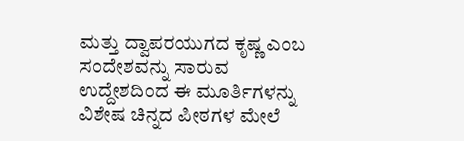ಮತ್ತು ದ್ವಾಪರಯುಗದ ಕೃಷ್ಣ ಎಂಬ ಸಂದೇಶವನ್ನು ಸಾರುವ ಉದ್ದೇಶದಿಂದ ಈ ಮೂರ್ತಿಗಳನ್ನು ವಿಶೇಷ ಚಿನ್ನದ ಪೀಠಗಳ ಮೇಲೆ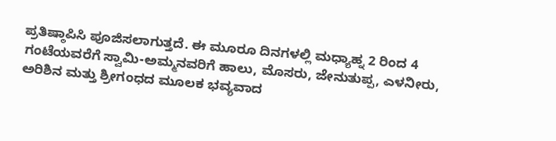ಪ್ರತಿಷ್ಠಾಪಿಸಿ ಪೂಜಿಸಲಾಗುತ್ತದೆ. ಈ ಮೂರೂ ದಿನಗಳಲ್ಲಿ ಮಧ್ಯಾಹ್ನ 2 ರಿಂದ 4 ಗಂಟೆಯವರೆಗೆ ಸ್ವಾಮಿ-ಅಮ್ಮನವರಿಗೆ ಹಾಲು, ಮೊಸರು, ಜೇನುತುಪ್ಪ, ಎಳನೀರು, ಅರಿಶಿನ ಮತ್ತು ಶ್ರೀಗಂಧದ ಮೂಲಕ ಭವ್ಯವಾದ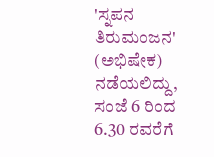'ಸ್ನಪನ ತಿರುಮಂಜನ' (ಅಭಿಷೇಕ) ನಡೆಯಲಿದ್ದು, ಸಂಜೆ 6 ರಿಂದ 6.30 ರವರೆಗೆ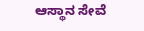ಆಸ್ಥಾನ ಸೇವೆ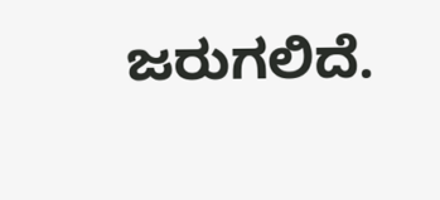ಜರುಗಲಿದೆ.